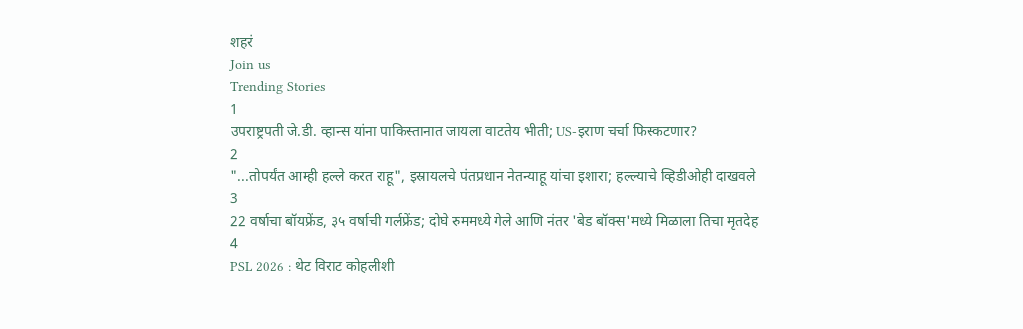शहरं
Join us
Trending Stories
1
उपराष्ट्रपती जे.डी. व्हान्स यांना पाकिस्तानात जायला वाटतेय भीती; US-इराण चर्चा फिस्कटणार?
2
"...तोपर्यंत आम्ही हल्ले करत राहू", इस्रायलचे पंतप्रधान नेतन्याहू यांचा इशारा; हल्ल्याचे व्हिडीओही दाखवले
3
22 वर्षाचा बॉयफ्रेंड, ३५ वर्षाची गर्लफ्रेंड; दोघे रुममध्ये गेले आणि नंतर 'बेड बॉक्स'मध्ये मिळाला तिचा मृतदेह
4
PSL 2026 : थेट विराट कोहलीशी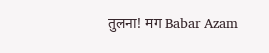तुलना! मग Babar Azam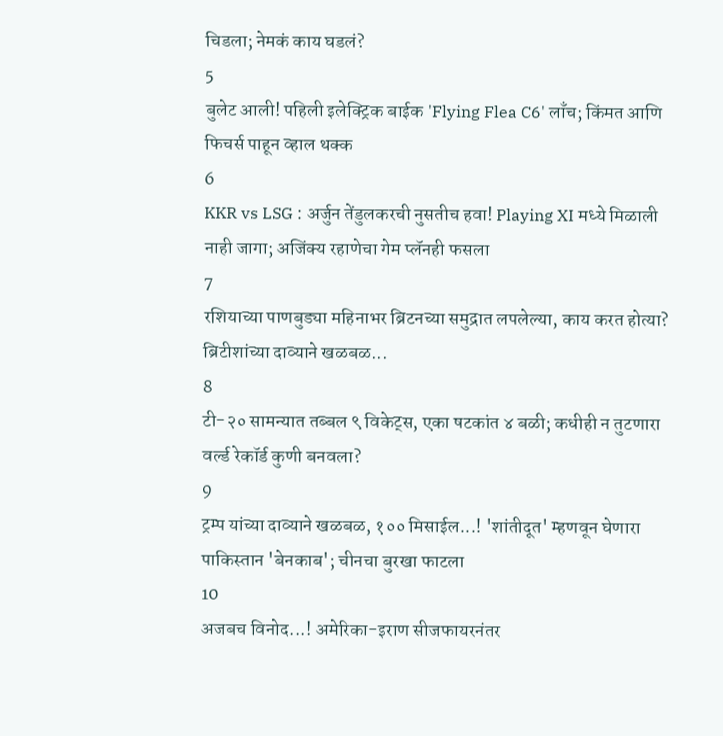चिडला; नेमकं काय घडलं?
5
बुलेट आली! पहिली इलेक्ट्रिक बाईक 'Flying Flea C6' लाँच; किंमत आणि फिचर्स पाहून व्हाल थक्क
6
KKR vs LSG : अर्जुन तेंडुलकरची नुसतीच हवा! Playing XI मध्ये मिळाली नाही जागा; अजिंक्य रहाणेचा गेम प्लॅनही फसला
7
रशियाच्या पाणबुड्या महिनाभर ब्रिटनच्या समुद्रात लपलेल्या, काय करत होत्या? ब्रिटीशांच्या दाव्याने खळबळ...
8
टी-२० सामन्यात तब्बल ९ विकेट्स, एका षटकांत ४ बळी; कधीही न तुटणारा वर्ल्ड रेकॉर्ड कुणी बनवला?
9
ट्रम्प यांच्या दाव्याने खळबळ, १०० मिसाईल...! 'शांतीदूत' म्हणवून घेणारा पाकिस्तान 'बेनकाब'; चीनचा बुरखा फाटला
10
अजबच विनोद...! अमेरिका-इराण सीजफायरनंतर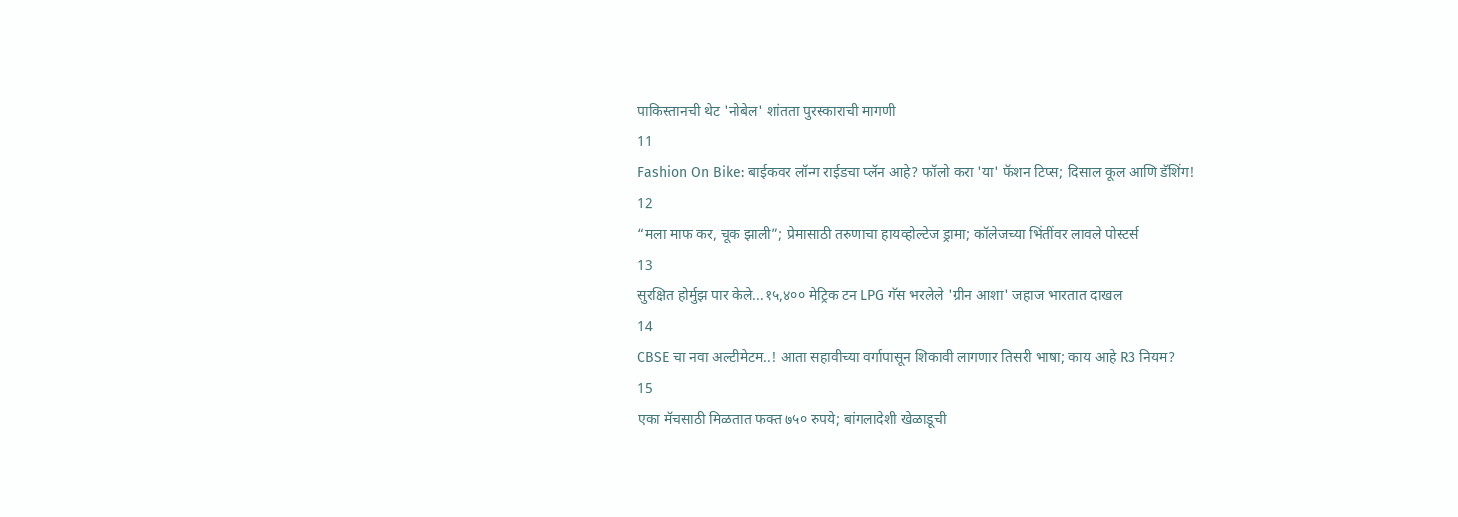पाकिस्तानची थेट 'नोबेल' शांतता पुरस्काराची मागणी
11
Fashion On Bike: बाईकवर लॉन्ग राईडचा प्लॅन आहे? फॉलो करा 'या' फॅशन टिप्स; दिसाल कूल आणि डॅशिंग!
12
“मला माफ कर, चूक झाली”; प्रेमासाठी तरुणाचा हायव्होल्टेज ड्रामा; कॉलेजच्या भिंतींवर लावले पोस्टर्स
13
सुरक्षित होर्मुझ पार केले...१५,४०० मेट्रिक टन LPG गॅस भरलेले 'ग्रीन आशा' जहाज भारतात दाखल
14
CBSE चा नवा अल्टीमेटम..! आता सहावीच्या वर्गापासून शिकावी लागणार तिसरी भाषा; काय आहे R3 नियम?
15
एका मॅचसाठी मिळतात फक्त ७५० रुपये; बांगलादेशी खेळाडूची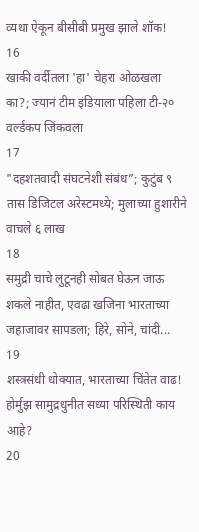व्यथा ऐकून बीसीबी प्रमुख झाले शॉक!
16
खाकी वर्दीतला 'हा' चेहरा ओळखला का?; ज्यानं टीम इंडियाला पहिला टी-२० वर्ल्डकप जिंकवला
17
"दहशतवादी संघटनेशी संबंध”; कुटुंब ९ तास डिजिटल अरेस्टमध्ये; मुलाच्या हुशारीने वाचले ६ लाख
18
समुद्री चाचे लुटूनही सोबत घेऊन जाऊ शकले नाहीत, एवढा खजिना भारताच्या जहाजावर सापडला; हिरे, सोने, चांदी...
19
शस्त्रसंधी धोक्यात, भारताच्या चिंतेत वाढ! होर्मुझ सामुद्रधुनीत सध्या परिस्थिती काय आहे?
20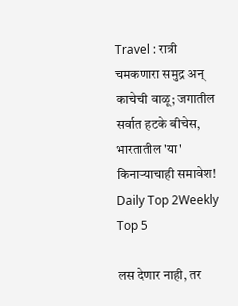Travel : रात्री चमकणारा समुद्र अन् काचेची वाळू; जगातील सर्वात हटके बीचेस, भारतातील 'या' किनाऱ्याचाही समावेश!
Daily Top 2Weekly Top 5

लस देणार नाही, तर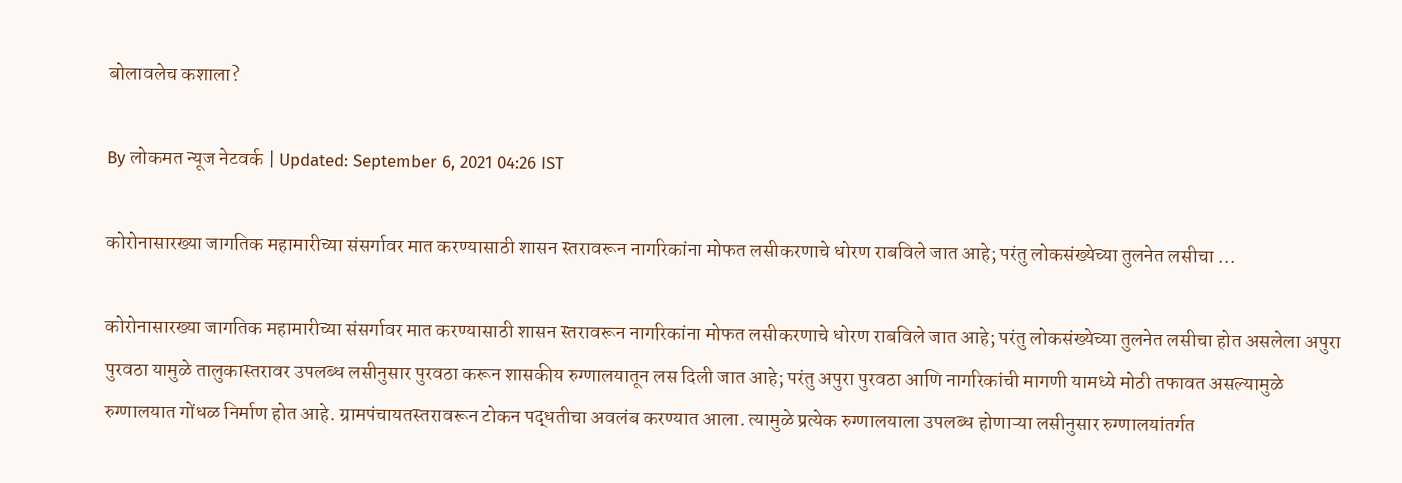बोलावलेच कशाला?

By लोकमत न्यूज नेटवर्क | Updated: September 6, 2021 04:26 IST

कोरोनासारख्या जागतिक महामारीच्या संसर्गावर मात करण्यासाठी शासन स्तरावरून नागरिकांना मोफत लसीकरणाचे धोरण राबविले जात आहे; परंतु लोकसंख्येच्या तुलनेत लसीचा ...

कोरोनासारख्या जागतिक महामारीच्या संसर्गावर मात करण्यासाठी शासन स्तरावरून नागरिकांना मोफत लसीकरणाचे धोरण राबविले जात आहे; परंतु लोकसंख्येच्या तुलनेत लसीचा होत असलेला अपुरा पुरवठा यामुळे तालुकास्तरावर उपलब्ध लसीनुसार पुरवठा करून शासकीय रुग्णालयातून लस दिली जात आहे; परंतु अपुरा पुरवठा आणि नागरिकांची मागणी यामध्ये मोठी तफावत असल्यामुळे रुग्णालयात गोंधळ निर्माण होत आहे. ग्रामपंचायतस्तरावरून टोकन पद्धतीचा अवलंब करण्यात आला. त्यामुळे प्रत्येक रुग्णालयाला उपलब्ध होणाऱ्या लसीनुसार रुग्णालयांतर्गत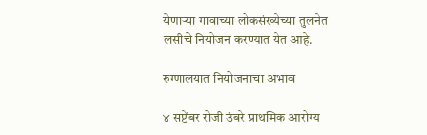येणाऱ्या गावाच्या लोकसंख्येच्या तुलनेत लसीचे नियोजन करण्यात येत आहे.

रुग्णालयात नियोजनाचा अभाव

४ सप्टेंबर रोजी उंबरे प्राथमिक आरोग्य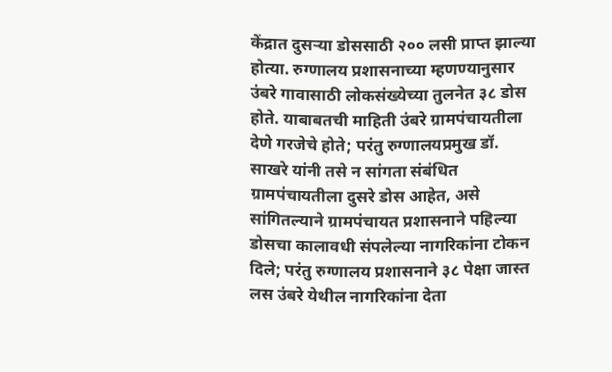केंद्रात दुसऱ्या डोससाठी २०० लसी प्राप्त झाल्या होत्या. रुग्णालय प्रशासनाच्या म्हणण्यानुसार उंबरे गावासाठी लोकसंख्येच्या तुलनेत ३८ डोस होते. याबाबतची माहिती उंबरे ग्रामपंचायतीला देणे गरजेचे होते; परंतु रुग्णालयप्रमुख डॉ. साखरे यांनी तसे न सांगता संबंधित ग्रामपंचायतीला दुसरे डोस आहेत, असे सांगितल्याने ग्रामपंचायत प्रशासनाने पहिल्या डोसचा कालावधी संपलेल्या नागरिकांना टोकन दिले; परंतु रुग्णालय प्रशासनाने ३८ पेक्षा जास्त लस उंबरे येथील नागरिकांना देता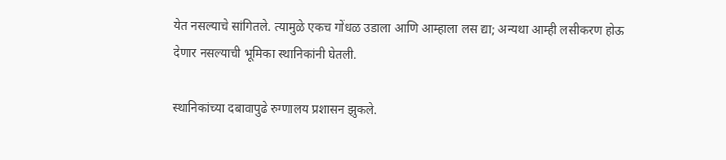येत नसल्याचे सांगितले. त्यामुळे एकच गोंधळ उडाला आणि आम्हाला लस द्या; अन्यथा आम्ही लसीकरण होऊ देणार नसल्याची भूमिका स्थानिकांनी घेतली.

स्थानिकांच्या दबावापुढे रुग्णालय प्रशासन झुकले.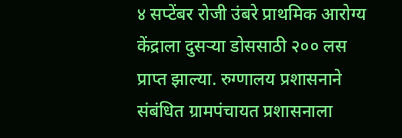४ सप्टेंबर रोजी उंबरे प्राथमिक आरोग्य केंद्राला दुसऱ्या डोससाठी २०० लस प्राप्त झाल्या. रुग्णालय प्रशासनाने संबंधित ग्रामपंचायत प्रशासनाला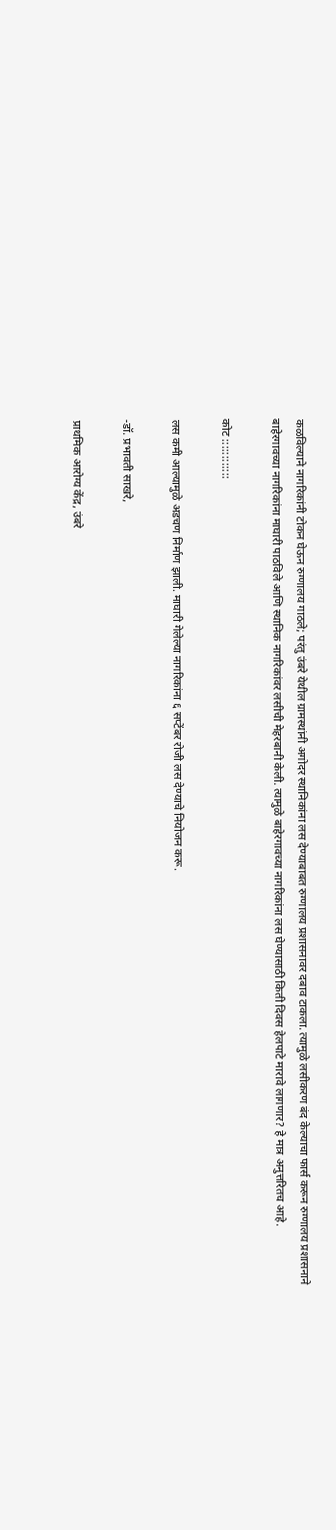कळविल्याने नागरिकांनी टोकन घेऊन रुग्णालय गाठले; परंतु उंबरे येथील ग्रामस्थांनी अगोदर स्थानिकांना लस देण्याबाबत रुग्णालय प्रशासनावर दबाव टाकला. त्यामुळे लसीकरण बंद केल्याचा फार्स करून रुग्णालय प्रशासनाने बाहेरगावच्या नागरिकांना माघारी पाठविले आणि स्थानिक नागरिकांवर लसीची मेहरबानी केली. त्यामुळे बाहेरगावच्या नागरिकांना लस घेण्यासाठी किती दिवस हेलपाटे मारावे लागणार? हे मात्र अनुत्तरितच आहे.

कोट ::::::::::::

लस कमी आल्यामुळे अडचण निर्माण झाली. माघारी गेलेल्या नागरिकांना ६ सप्टेंबर रोजी लस देण्याचे नियोजन करू.

-डॉ. प्रभावती साखरे,

प्राथमिक आरोग्य केंद्र, उंबरे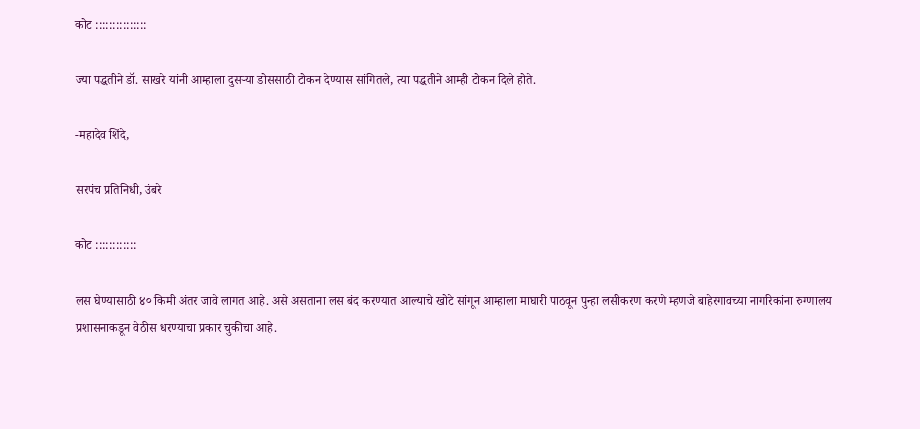कोट :::::::::::::::

ज्या पद्धतीने डॉ. साखरे यांनी आम्हाला दुसऱ्या डोससाठी टोकन देण्यास सांगितले, त्या पद्धतीने आम्ही टोकन दिले होते.

-महादेव शिंदे,

सरपंच प्रतिनिधी, उंबरे

कोट ::::::::::::

लस घेण्यासाठी ४० किमी अंतर जावे लागत आहे. असे असताना लस बंद करण्यात आल्याचे खोटे सांगून आम्हाला माघारी पाठवून पुन्हा लसीकरण करणे म्हणजे बाहेरगावच्या नागरिकांना रुग्णालय प्रशासनाकडून वेठीस धरण्याचा प्रकार चुकीचा आहे.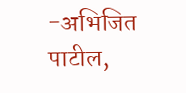-अभिजित पाटील,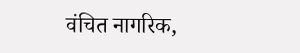वंचित नागरिक,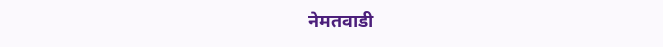नेमतवाडी